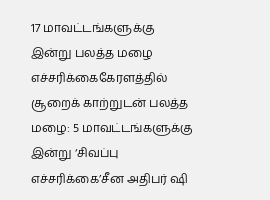17 மாவட்டங்களுக்கு இன்று பலத்த மழை எச்சரிக்கைகேரளத்தில் சூறைக் காற்றுடன் பலத்த மழை: 5 மாவட்டங்களுக்கு இன்று ‘சிவப்பு எச்சரிக்கை’சீன அதிபர் ஷி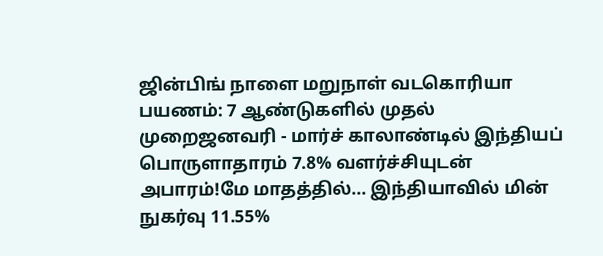ஜின்பிங் நாளை மறுநாள் வடகொரியா பயணம்: 7 ஆண்டுகளில் முதல் முறைஜனவரி - மார்ச் காலாண்டில் இந்தியப் பொருளாதாரம் 7.8% வளர்ச்சியுடன் அபாரம்!மே மாதத்தில்... இந்தியாவில் மின் நுகர்வு 11.55%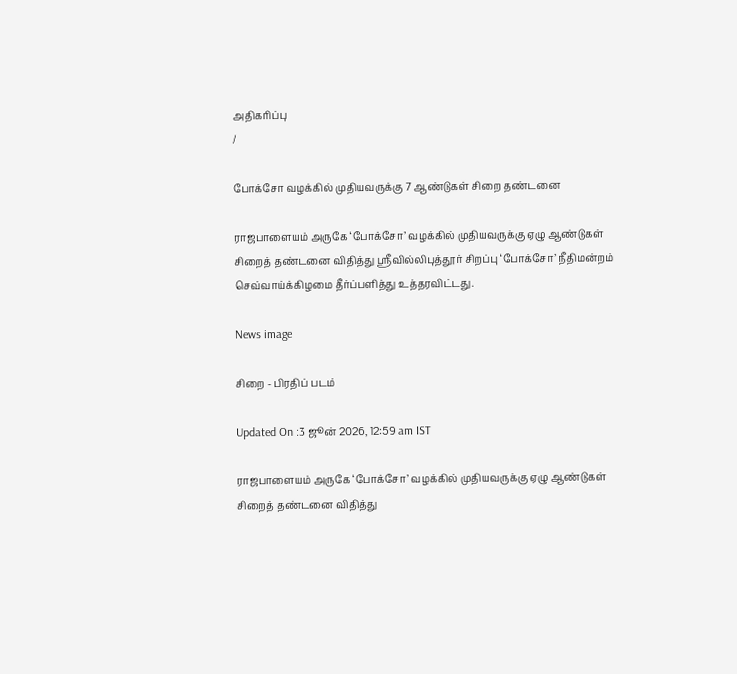அதிகரிப்பு
/

போக்சோ வழக்கில் முதியவருக்கு 7 ஆண்டுகள் சிறை தண்டனை

ராஜபாளையம் அருகே ‘போக்சோ’ வழக்கில் முதியவருக்கு ஏழு ஆண்டுகள் சிறைத் தண்டனை விதித்து ஸ்ரீவில்லிபுத்தூர் சிறப்பு ‘போக்சோ’ நீதிமன்றம் செவ்வாய்க்கிழமை தீர்ப்பளித்து உத்தரவிட்டது.

News image

சிறை - பிரதிப் படம்

Updated On :3 ஜூன் 2026, 12:59 am IST

ராஜபாளையம் அருகே ‘போக்சோ’ வழக்கில் முதியவருக்கு ஏழு ஆண்டுகள் சிறைத் தண்டனை விதித்து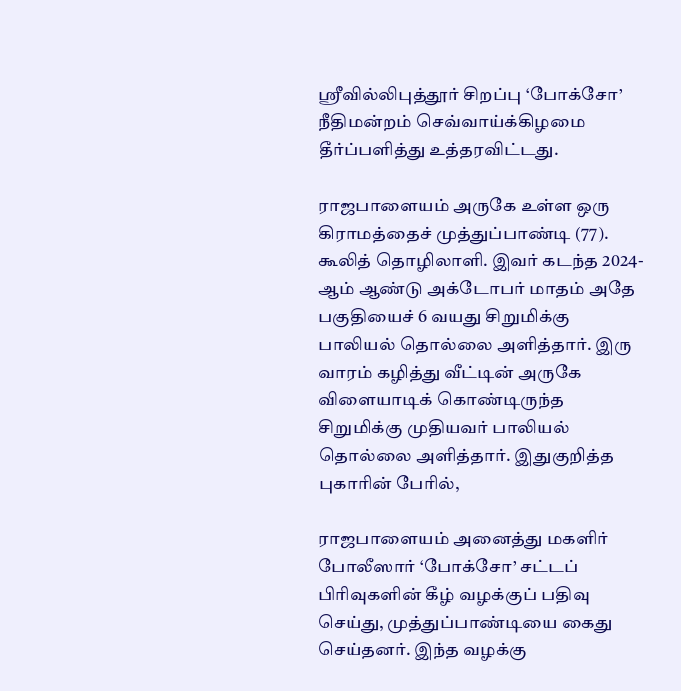ஸ்ரீவில்லிபுத்தூர் சிறப்பு ‘போக்சோ’ நீதிமன்றம் செவ்வாய்க்கிழமை தீர்ப்பளித்து உத்தரவிட்டது.

ராஜபாளையம் அருகே உள்ள ஒரு கிராமத்தைச் முத்துப்பாண்டி (77). கூலித் தொழிலாளி. இவர் கடந்த 2024-ஆம் ஆண்டு அக்டோபர் மாதம் அதே பகுதியைச் 6 வயது சிறுமிக்கு பாலியல் தொல்லை அளித்தார். இரு வாரம் கழித்து வீட்டின் அருகே விளையாடிக் கொண்டிருந்த சிறுமிக்கு முதியவர் பாலியல் தொல்லை அளித்தார். இதுகுறித்த புகாரின் பேரில்,

ராஜபாளையம் அனைத்து மகளிர் போலீஸார் ‘போக்சோ’ சட்டப் பிரிவுகளின் கீழ் வழக்குப் பதிவு செய்து, முத்துப்பாண்டியை கைது செய்தனர். இந்த வழக்கு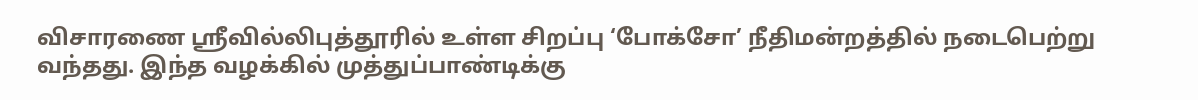விசாரணை ஸ்ரீவில்லிபுத்தூரில் உள்ள சிறப்பு ‘போக்சோ’ நீதிமன்றத்தில் நடைபெற்று வந்தது. இந்த வழக்கில் முத்துப்பாண்டிக்கு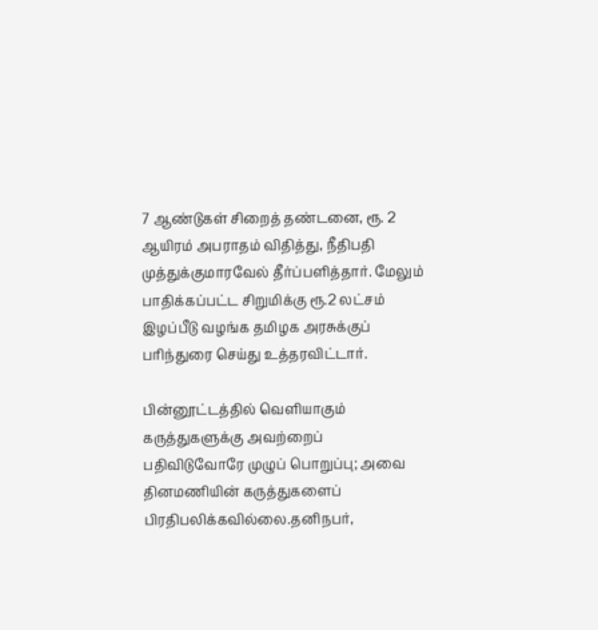7 ஆண்டுகள் சிறைத் தண்டனை, ரூ. 2 ஆயிரம் அபராதம் விதித்து, நீதிபதி முத்துக்குமாரவேல் தீர்ப்பளித்தார். மேலும் பாதிக்கப்பட்ட சிறுமிக்கு ரூ.2 லட்சம் இழப்பீடு வழங்க தமிழக அரசுக்குப் பரிந்துரை செய்து உத்தரவிட்டார்.

பின்னூட்டத்தில் வெளியாகும் கருத்துகளுக்கு அவற்றைப் பதிவிடுவோரே முழுப் பொறுப்பு; அவை தினமணியின் கருத்துகளைப் பிரதிபலிக்கவில்லை.தனிநபர்,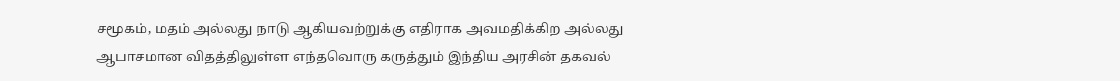சமூகம், மதம் அல்லது நாடு ஆகியவற்றுக்கு எதிராக அவமதிக்கிற அல்லது ஆபாசமான விதத்திலுள்ள எந்தவொரு கருத்தும் இந்திய அரசின் தகவல்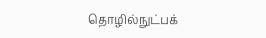தொழில்நுட்பக்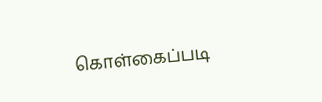கொள்கைப்படி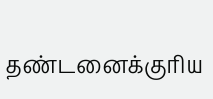தண்டனைக்குரிய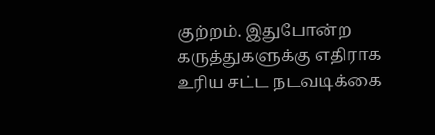குற்றம். இதுபோன்ற கருத்துகளுக்கு எதிராக உரிய சட்ட நடவடிக்கை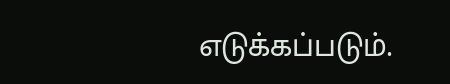எடுக்கப்படும்.